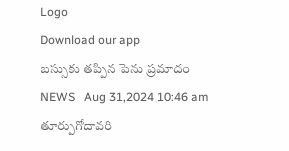Logo
Download our app
బస్సుకు తప్పిన పెను ప్రమాదం
NEWS   Aug 31,2024 10:46 am
తూర్పుగోదావరి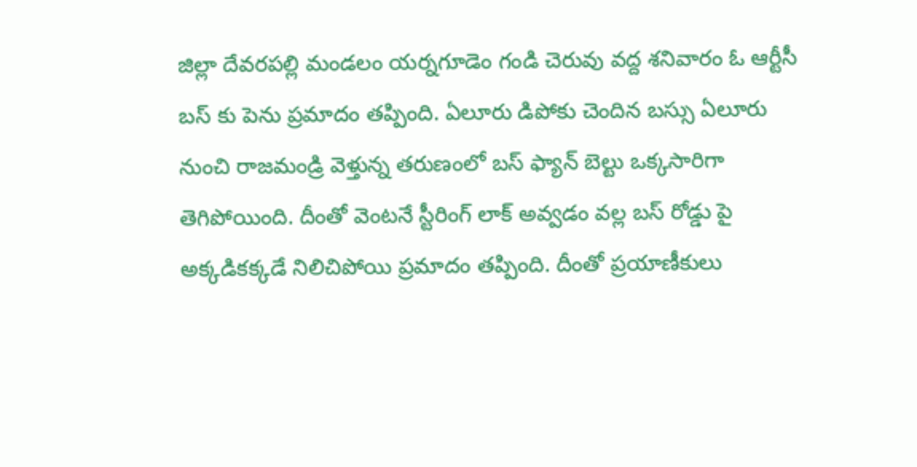జిల్లా దేవరపల్లి మండలం యర్నగూడెం గండి చెరువు వద్ద శనివారం ఓ ఆర్టీసీ బస్ కు పెను ప్రమాదం తప్పింది. ఏలూరు డిపోకు చెందిన బస్సు ఏలూరు నుంచి రాజమండ్రి వెళ్తున్న తరుణంలో బస్ ఫ్యాన్ బెల్టు ఒక్కసారిగా తెగిపోయింది. దీంతో వెంటనే స్టీరింగ్ లాక్ అవ్వడం వల్ల బస్ రోడ్డు పై అక్కడికక్కడే నిలిచిపోయి ప్రమాదం తప్పింది. దీంతో ప్రయాణీకులు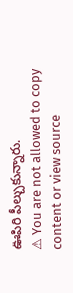ఊపిరి పీల్చుకున్నారు.
⚠ You are not allowed to copy content or view source